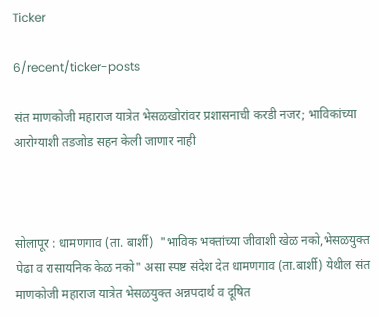Ticker

6/recent/ticker-posts

संत माणकोजी महाराज यात्रेत भेसळखोरांवर प्रशासनाची करडी नजर; भाविकांच्या आरोग्याशी तडजोड सहन केली जाणार नाही



सोलापूर : धामणगाव (ता. बार्शी)  "भाविक भक्तांच्या जीवाशी खेळ नको,भेसळयुक्त पेढा व रासायनिक केळ नको" असा स्पष्ट संदेश देत धामणगाव (ता.बार्शी) येथील संत माणकोजी महाराज यात्रेत भेसळयुक्त अन्नपदार्थ व दूषित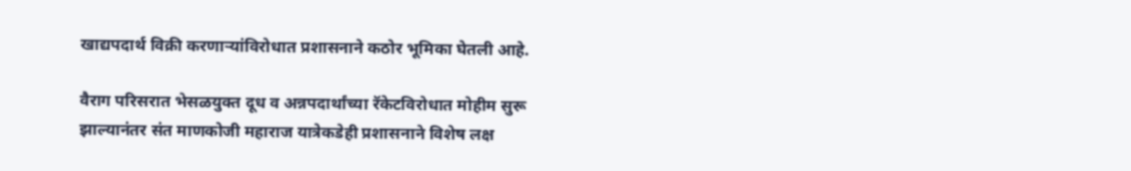खाद्यपदार्थ विक्री करणाऱ्यांविरोधात प्रशासनाने कठोर भूमिका घेतली आहे.

वैराग परिसरात भेसळयुक्त दूध व अन्नपदार्थांच्या रॅकेटविरोधात मोहीम सुरू झाल्यानंतर संत माणकोजी महाराज यात्रेकडेही प्रशासनाने विशेष लक्ष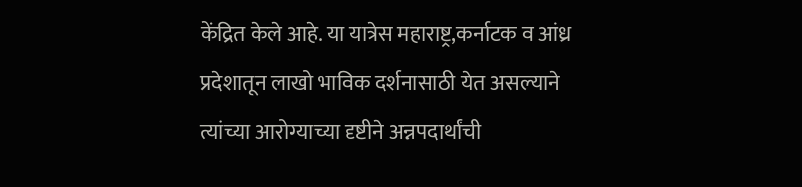केंद्रित केले आहे. या यात्रेस महाराष्ट्र,कर्नाटक व आंध्र प्रदेशातून लाखो भाविक दर्शनासाठी येत असल्याने त्यांच्या आरोग्याच्या दृष्टीने अन्नपदार्थांची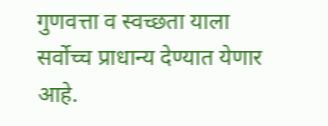गुणवत्ता व स्वच्छता याला सर्वोच्च प्राधान्य देण्यात येणार आहे.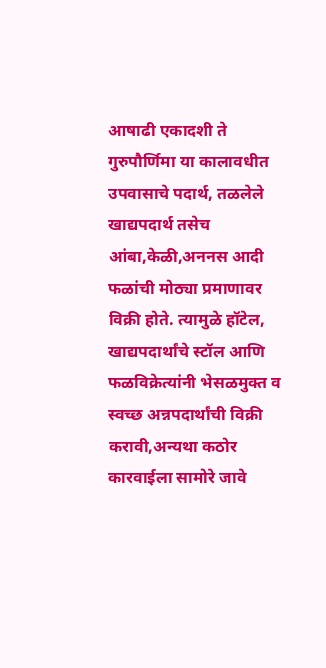आषाढी एकादशी ते गुरुपौर्णिमा या कालावधीत उपवासाचे पदार्थ, तळलेले खाद्यपदार्थ तसेच आंबा,केळी,अननस आदी फळांची मोठ्या प्रमाणावर विक्री होते. त्यामुळे हॉटेल, खाद्यपदार्थांचे स्टॉल आणि फळविक्रेत्यांनी भेसळमुक्त व स्वच्छ अन्नपदार्थांची विक्री करावी,अन्यथा कठोर कारवाईला सामोरे जावे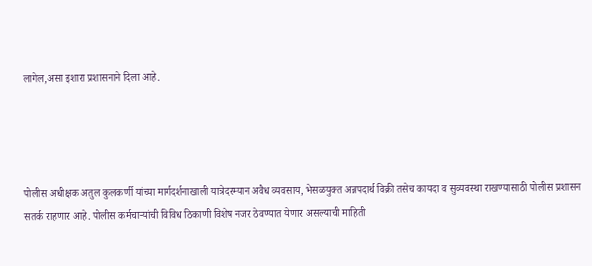लागेल,असा इशारा प्रशासनाने दिला आहे.




पोलीस अधीक्षक अतुल कुलकर्णी यांच्या मार्गदर्शनाखाली यात्रेदरम्यान अवैध व्यवसाय, भेसळयुक्त अन्नपदार्थ विक्री तसेच कायदा व सुव्यवस्था राखण्यासाठी पोलीस प्रशासन सतर्क राहणार आहे. पोलीस कर्मचाऱ्यांची विविध ठिकाणी विशेष नजर ठेवण्यात येणार असल्याची माहिती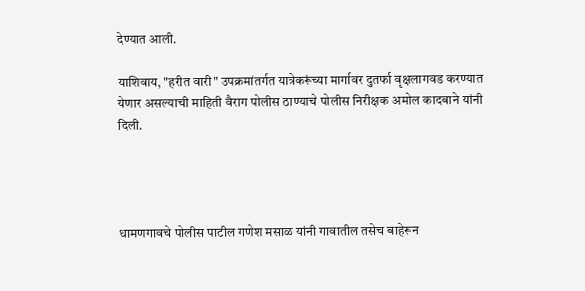देण्यात आली.

याशिवाय, "हरीत वारी" उपक्रमांतर्गत यात्रेकरूंच्या मार्गावर दुतर्फा वृक्षलागवड करण्यात येणार असल्याची माहिती वैराग पोलीस ठाण्याचे पोलीस निरीक्षक अमोल कादबाने यांनी दिली.




धामणगावचे पोलीस पाटील गणेश मसाळ यांनी गावातील तसेच बाहेरून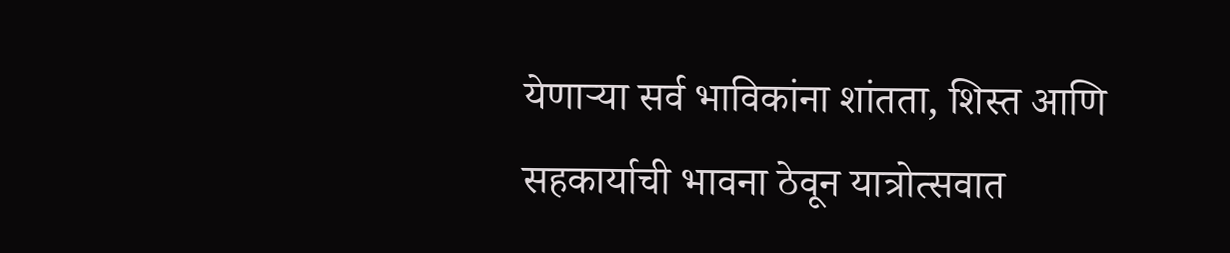येणाऱ्या सर्व भाविकांना शांतता, शिस्त आणि सहकार्याची भावना ठेवून यात्रोत्सवात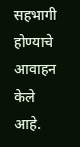सहभागी होण्याचे आवाहन केले आहे.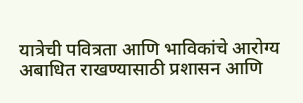यात्रेची पवित्रता आणि भाविकांचे आरोग्य अबाधित राखण्यासाठी प्रशासन आणि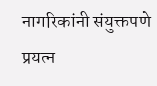नागरिकांनी संयुक्तपणे प्रयत्न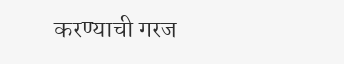करण्याची गरज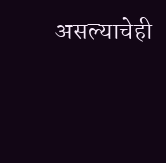असल्याचेही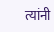त्यांनी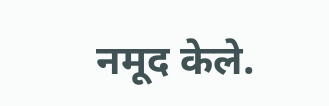नमूद केले.